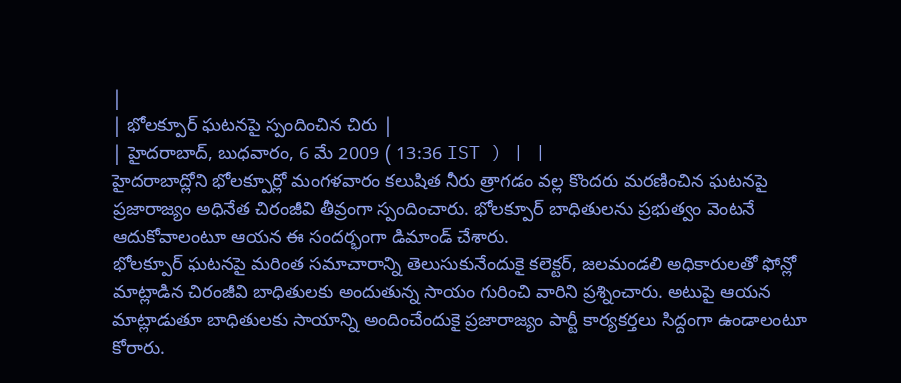|
| భోలక్పూర్ ఘటనపై స్పందించిన చిరు |
| హైదరాబాద్, బుధవారం, 6 మే 2009 ( 13:36 IST ) | |
హైదరాబాద్లోని భోలక్పూర్లో మంగళవారం కలుషిత నీరు త్రాగడం వల్ల కొందరు మరణించిన ఘటనపై ప్రజారాజ్యం అధినేత చిరంజీవి తీవ్రంగా స్పందించారు. భోలక్పూర్ బాధితులను ప్రభుత్వం వెంటనే ఆదుకోవాలంటూ ఆయన ఈ సందర్భంగా డిమాండ్ చేశారు.
భోలక్పూర్ ఘటనపై మరింత సమాచారాన్ని తెలుసుకునేందుకై కలెక్టర్, జలమండలి అధికారులతో ఫోన్లో మాట్లాడిన చిరంజీవి బాధితులకు అందుతున్న సాయం గురించి వారిని ప్రశ్నించారు. అటుపై ఆయన మాట్లాడుతూ బాధితులకు సాయాన్ని అందించేందుకై ప్రజారాజ్యం పార్టీ కార్యకర్తలు సిద్దంగా ఉండాలంటూ కోరారు.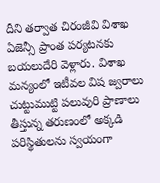దీని తర్వాత చిరంజీవి విశాఖ ఏజెన్సీ ప్రాంత పర్యటనకు బయలుదేరి వెళ్లారు. విశాఖ మన్యంలో ఇటీవల విష జ్వరాలు చుట్టుముట్టి పలువురి ప్రాణాలు తీస్తున్న తరుణంలో అక్కడి పరిస్థితులను స్వయంగా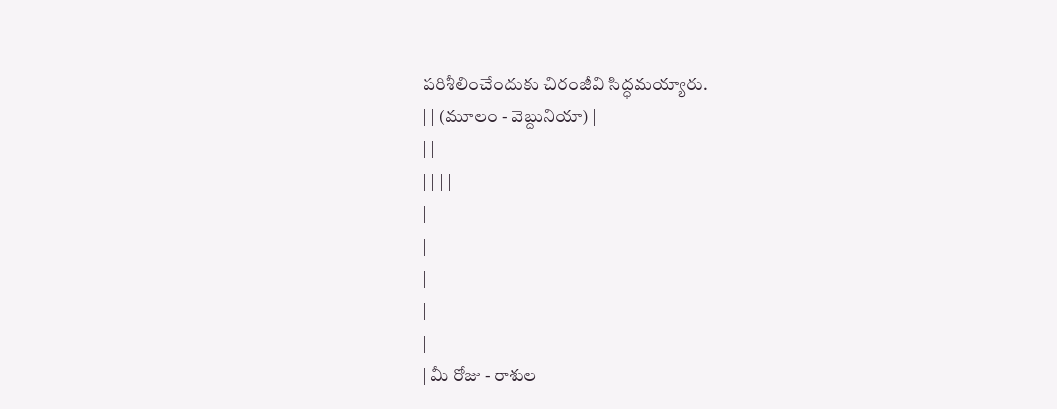పరిశీలించేందుకు చిరంజీవి సిద్ధమయ్యారు.
| | (మూలం - వెబ్దునియా) |
| |
| | | |
|
|
|
|
|
| మీ రోజు - రాశుల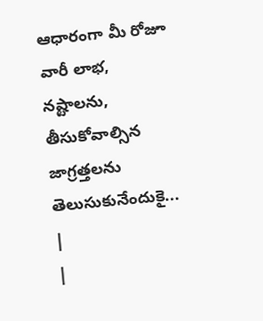ఆధారంగా మీ రోజూ వారీ లాభ, నష్టాలను, తీసుకోవాల్సిన జాగ్రత్తలను తెలుసుకునేందుకై... |
|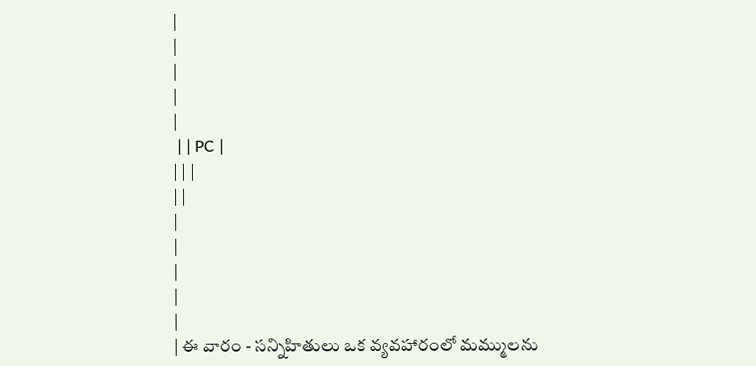|
|
|
|
|
 | | PC |
| | |
| |
|
|
|
|
|
| ఈ వారం - సన్నిహితులు ఒక వ్యవహారంలో మమ్ములను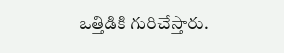ఒత్తిడికి గురిచేస్తారు.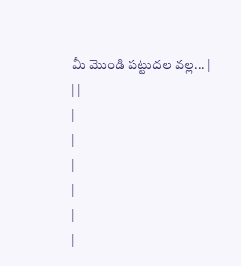మీ మొండి పట్టుదల వల్ల... |
| |
|
|
|
|
|
|